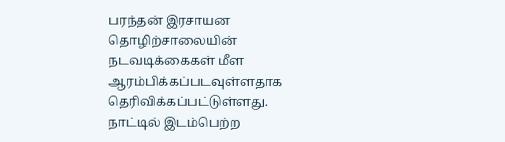பரந்தன் இரசாயன தொழிற்சாலையின் நடவடிக்கைகள் மீள ஆரம்பிக்கப்படவுள்ளதாக தெரிவிக்கப்பட்டுள்ளது.
நாட்டில் இடம்பெற்ற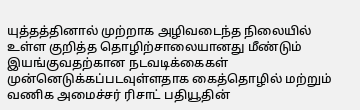யுத்தத்தினால் முற்றாக அழிவடைந்த நிலையில் உள்ள குறித்த தொழிற்சாலையானது மீண்டும் இயங்குவதற்கான நடவடிக்கைகள் முன்னெடுக்கப்படவுள்ளதாக கைத்தொழில் மற்றும் வணிக அமைச்சர் ரிசாட் பதியூதின்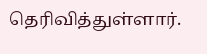தெரிவித்துள்ளார்.